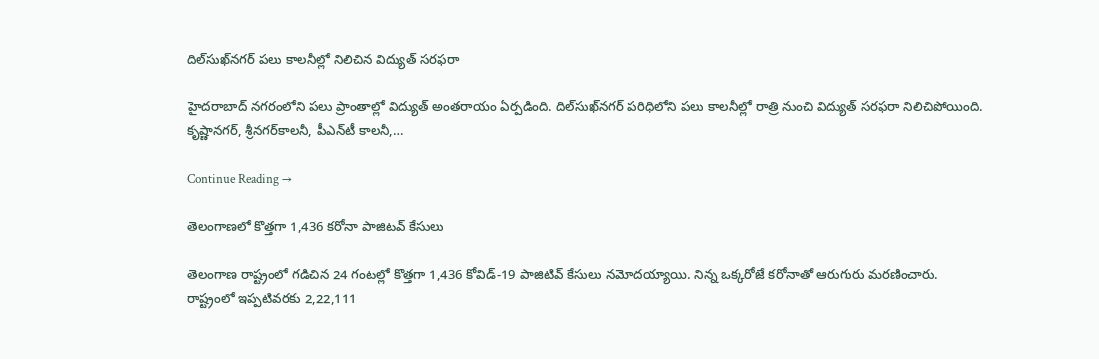దిల్‌సుఖ్‌నగర్‌ పలు కాలనీల్లో నిలిచిన విద్యుత్‌ సరఫరా

హైదరాబాద్‌ నగరంలోని పలు ప్రాంతాల్లో విద్యుత్‌ అంతరాయం ఏర్పడింది. దిల్‌సుఖ్‌నగర్‌ పరిధిలోని పలు కాలనీల్లో రాత్రి నుంచి విద్యుత్‌ సరఫరా నిలిచిపోయింది. కృష్ణానగర్‌, శ్రీనగర్‌కాలనీ, పీఎన్‌టీ కాలనీ,…

Continue Reading →

తెలంగాణలో కొత్తగా 1,436 కరోనా పాజిటవ్‌ కేసులు

తెలంగాణ రాష్ట్రంలో గడిచిన 24 గంటల్లో కొత్తగా 1,436 కోవిడ్‌-19 పాజిటివ్‌ కేసులు నమోదయ్యాయి. నిన్న ఒక్కరోజే కరోనాతో ఆరుగురు మరణించారు. రాష్ట్రంలో ఇప్పటివరకు 2,22,111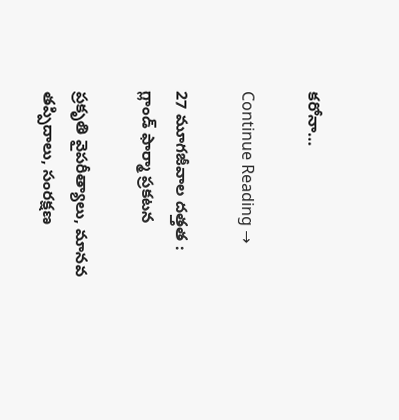కరోనా…

Continue Reading →

27 మూగజీవాల దత్తత : గ్లాండ్‌ ఫార్మా ప్రకటన

ప్రకృతి వైపరీత్యాలు, మానవ తప్పిదాలు, సంరక్షణ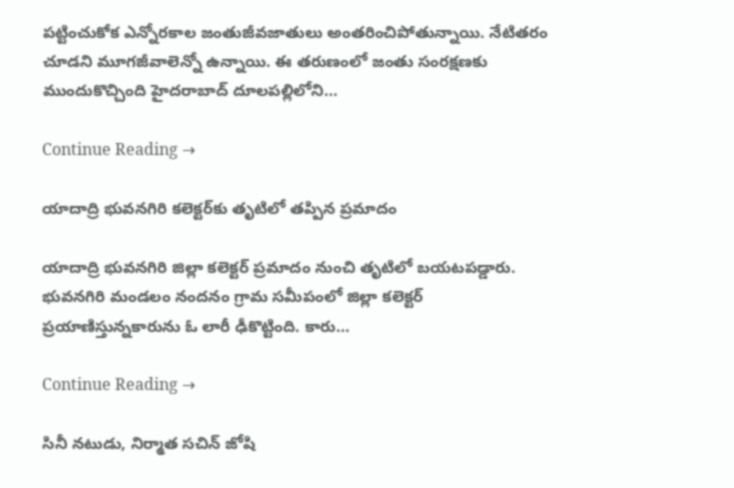పట్టించుకోక ఎన్నోరకాల జంతుజీవజాతులు అంతరించిపోతున్నాయి. నేటితరం చూడని మూగజీవాలెన్నో ఉన్నాయి. ఈ తరుణంలో జంతు సంరక్షణకు ముందుకొచ్చింది హైదరాబాద్‌ దూలపల్లిలోని…

Continue Reading →

యాదాద్రి భువ‌న‌గిరి క‌లెక్ట‌ర్‌కు తృటిలో త‌ప్పిన ప్ర‌మాదం

యాదాద్రి భువ‌న‌గిరి జిల్లా క‌లెక్ట‌ర్ ప్ర‌మాదం నుంచి తృటిలో బ‌యట‌ప‌డ్డారు. భువనగిరి మండలం నంద‌నం గ్రామ సమీపంలో జిల్లా కలెక్టర్ ప్ర‌యాణిస్తున్న‌కారును ఓ లారీ ఢీకొట్టింది. కారు…

Continue Reading →

సినీ నటుడు, నిర్మాత సచిన్‌ జోషి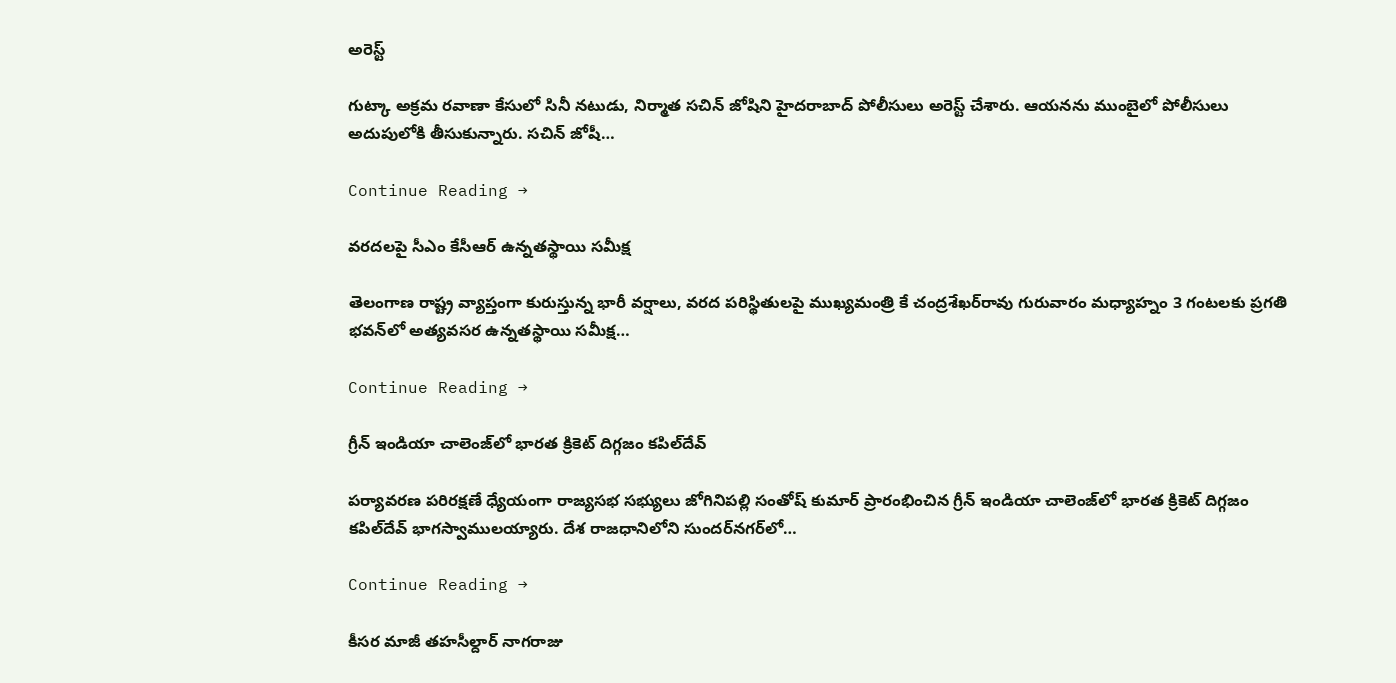అరెస్ట్‌

గుట్కా అక్రమ రవాణా కేసులో సినీ నటుడు, నిర్మాత సచిన్‌ జోషిని హైదరాబాద్‌ పోలీసులు అరెస్ట్‌ చేశారు. ఆయనను ముంబైలో పోలీసులు అదుపులోకి తీసుకున్నారు. సచిన్‌ జోషీ…

Continue Reading →

వరదలపై సీఎం కేసీఆర్‌ ఉన్నతస్థాయి సమీక్ష

తెలంగాణ రాష్ట్ర వ్యాప్తంగా కురుస్తున్న భారీ వర్షాలు, వరద పరిస్థితులపై ముఖ్యమంత్రి కే చంద్రశేఖర్‌రావు గురువారం మధ్యాహ్నం 3 గంటలకు ప్రగతి భవన్‌లో అత్యవసర ఉన్నతస్థాయి సమీక్ష…

Continue Reading →

గ్రీన్‌ ఇండియా చాలెంజ్‌లో భారత క్రికెట్‌ దిగ్గజం కపిల్‌దేవ్‌

పర్యావరణ పరిరక్షణే ధ్యేయంగా రాజ్యసభ సభ్యులు జోగినిపల్లి సంతోష్‌ కుమార్‌ ప్రారంభించిన గ్రీన్‌ ఇండియా చాలెంజ్‌లో భారత క్రికెట్‌ దిగ్గజం కపిల్‌దేవ్‌ భాగస్వాములయ్యారు. దేశ రాజధానిలోని సుందర్‌నగర్‌లో…

Continue Reading →

కీసర మాజీ తహసీల్దార్‌ నాగరాజు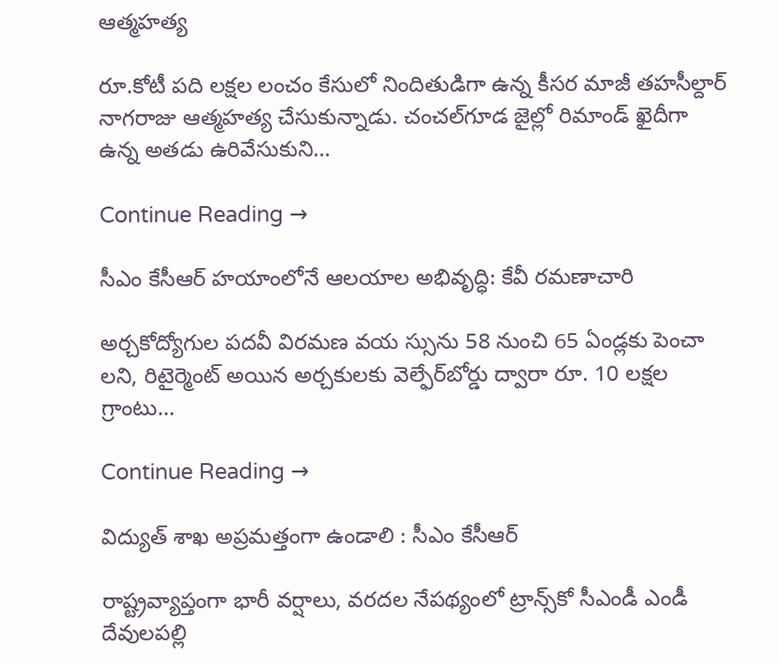ఆత్మహత్య

రూ.కోటీ పది లక్షల లంచం కేసులో నిందితుడిగా ఉన్న కీసర మాజీ తహసీల్దార్‌ నాగరాజు ఆత్మహత్య చేసుకున్నాడు. చంచల్‌గూడ జైల్లో రిమాండ్‌ ఖైదీగా ఉన్న అతడు ఉరివేసుకుని…

Continue Reading →

సీఎం కేసీఆర్‌ హయాంలోనే ఆలయాల అభివృద్ధి: కేవీ రమణాచారి

అర్చకోద్యోగుల పదవీ విరమణ వయ స్సును 58 నుంచి 65 ఏండ్లకు పెంచా లని, రిటైర్మెంట్‌ అయిన అర్చకులకు వెల్ఫేర్‌బోర్డు ద్వారా రూ. 10 లక్షల గ్రాంటు…

Continue Reading →

విద్యుత్‌ శాఖ అప్రమత్తంగా ఉండాలి : సీఎం కేసీఆర్‌

రాష్ట్రవ్యాప్తంగా భారీ వర్షాలు, వరదల నేపథ్యంలో ట్రాన్స్‌కో సీఎండీ ఎండీ దేవులపల్లి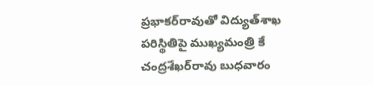ప్రభాకర్‌రావుతో విద్యుత్‌శాఖ పరిస్థితిపై ముఖ్యమంత్రి కే చంద్రశేఖర్‌రావు బుధవారం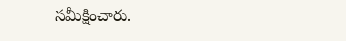సమీక్షించారు.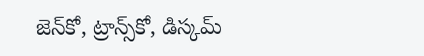జెన్‌కో, ట్రాన్స్‌కో, డిస్కమ్‌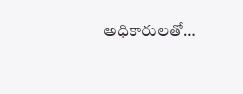అధికారులతో…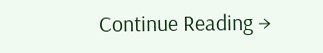Continue Reading →